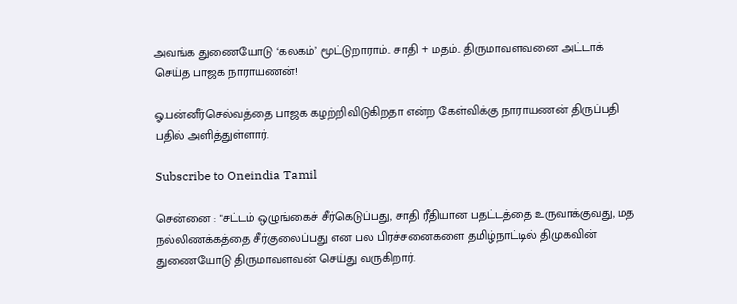அவங்க துணையோடு ‘கலகம்’ மூட்டுறாராம்.. சாதி + மதம்.. திருமாவளவனை அட்டாக் செய்த பாஜக நாராயணன்!

ஓ.பன்னீர்செல்வத்தை பாஜக கழற்றிவிடுகிறதா என்ற கேள்விக்கு நாராயணன் திருப்பதி பதில் அளித்துள்ளார்.

Subscribe to Oneindia Tamil

சென்னை : "சட்டம் ஒழுங்கைச் சீர்கெடுப்பது, சாதி ரீதியான பதட்டத்தை உருவாக்குவது, மத நல்லிணக்கத்தை சீர்குலைப்பது என பல பிரச்சனைகளை தமிழ்நாட்டில் திமுகவின் துணையோடு திருமாவளவன் செய்து வருகிறார்.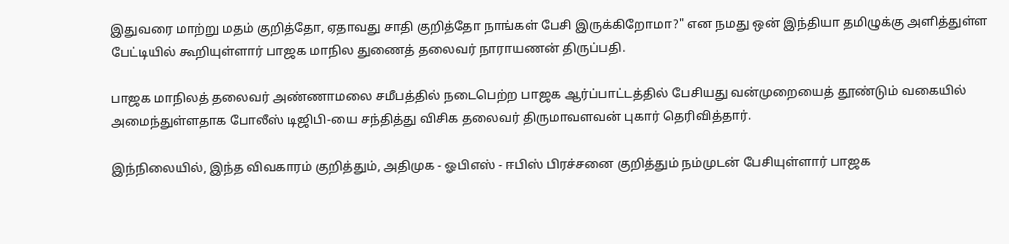இதுவரை மாற்று மதம் குறித்தோ, ஏதாவது சாதி குறித்தோ நாங்கள் பேசி இருக்கிறோமா?" என நமது ஒன் இந்தியா தமிழுக்கு அளித்துள்ள பேட்டியில் கூறியுள்ளார் பாஜக மாநில துணைத் தலைவர் நாராயணன் திருப்பதி.

பாஜக மாநிலத் தலைவர் அண்ணாமலை சமீபத்தில் நடைபெற்ற பாஜக ஆர்ப்பாட்டத்தில் பேசியது வன்முறையைத் தூண்டும் வகையில் அமைந்துள்ளதாக போலீஸ் டிஜிபி-யை சந்தித்து விசிக தலைவர் திருமாவளவன் புகார் தெரிவித்தார்.

இந்நிலையில், இந்த விவகாரம் குறித்தும், அதிமுக - ஓபிஎஸ் - ஈபிஸ் பிரச்சனை குறித்தும் நம்முடன் பேசியுள்ளார் பாஜக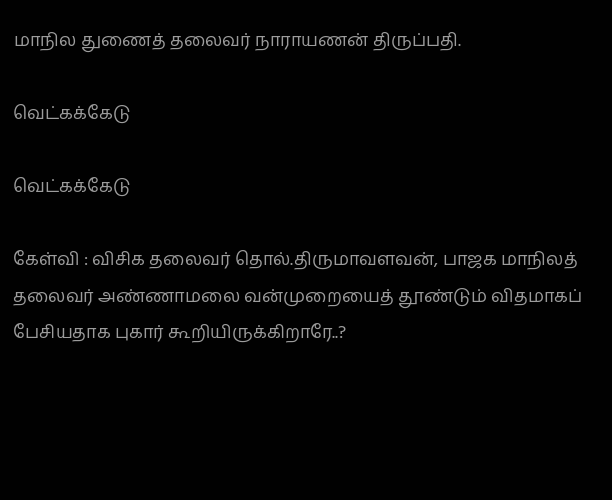மாநில துணைத் தலைவர் நாராயணன் திருப்பதி.

வெட்கக்கேடு

வெட்கக்கேடு

கேள்வி : விசிக தலைவர் தொல்.திருமாவளவன், பாஜக மாநிலத் தலைவர் அண்ணாமலை வன்முறையைத் தூண்டும் விதமாகப் பேசியதாக புகார் கூறியிருக்கிறாரே..?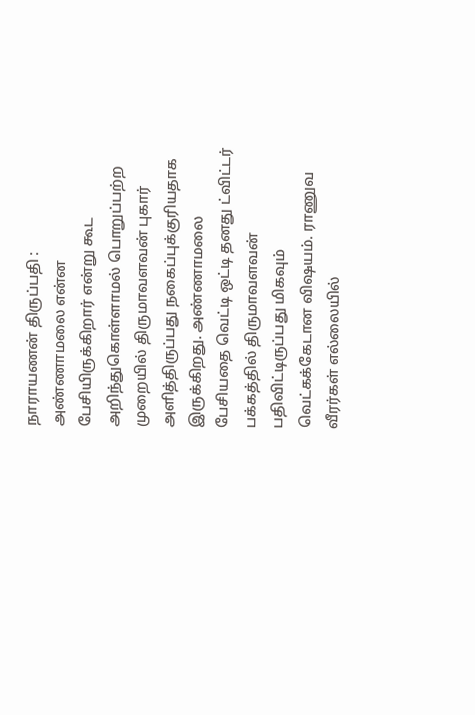நாராயணன் திருப்பதி : அண்ணாமலை என்ன பேசியிருக்கிறார் என்று கூட அறிந்துகொள்ளாமல் பொறுப்பற்ற முறையில் திருமாவளவன் புகார் அளித்திருப்பது நகைப்புக்குரியதாக இருக்கிறது. அண்ணாமலை பேசியதை வெட்டி ஒட்டி தனது ட்விட்டர் பக்கத்தில் திருமாவளவன் பதிவிட்டிருப்பது மிகவும் வெட்கக்கேடான விஷயம். ராணுவ வீரர்கள் எல்லையில்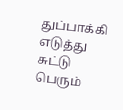துப்பாக்கி எடுத்து சுட்டு பெரும்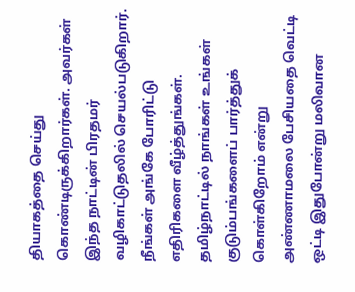தியாகத்தை செய்து கொண்டிருக்கிறார்கள். அவர்கள் இந்த நாட்டின் பிரதமர் வழிகாட்டுதலில் செயல்படுகிறார். நீங்கள் அங்கே போரிட்டு எதிரிகளை வீழ்த்துங்கள். தமிழ்நாட்டில் நாங்கள் உங்கள் குடும்பங்களைப் பார்த்துக் கொள்கிறோம் என்று அண்ணாமலை பேசியதை வெட்டி ஒட்டி இதுபோன்று மலிவான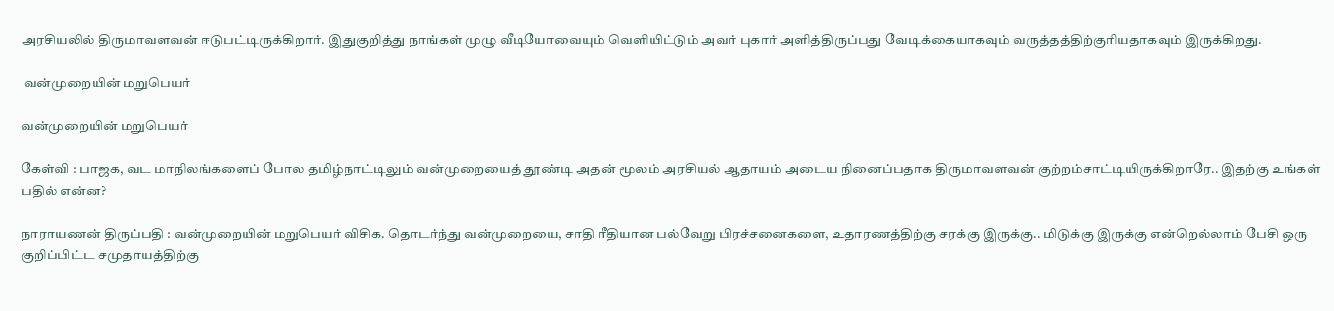அரசியலில் திருமாவளவன் ஈடுபட்டிருக்கிறார். இதுகுறித்து நாங்கள் முழு வீடியோவையும் வெளியிட்டும் அவர் புகார் அளித்திருப்பது வேடிக்கையாகவும் வருத்தத்திற்குரியதாகவும் இருக்கிறது.

 வன்முறையின் மறுபெயர்

வன்முறையின் மறுபெயர்

கேள்வி : பாஜக, வட மாநிலங்களைப் போல தமிழ்நாட்டிலும் வன்முறையைத் தூண்டி அதன் மூலம் அரசியல் ஆதாயம் அடைய நினைப்பதாக திருமாவளவன் குற்றம்சாட்டியிருக்கிறாரே.. இதற்கு உங்கள் பதில் என்ன?

நாராயணன் திருப்பதி : வன்முறையின் மறுபெயர் விசிக. தொடர்ந்து வன்முறையை, சாதி ரீதியான பல்வேறு பிரச்சனைகளை, உதாரணத்திற்கு சரக்கு இருக்கு.. மிடுக்கு இருக்கு என்றெல்லாம் பேசி ஒரு குறிப்பிட்ட சமுதாயத்திற்கு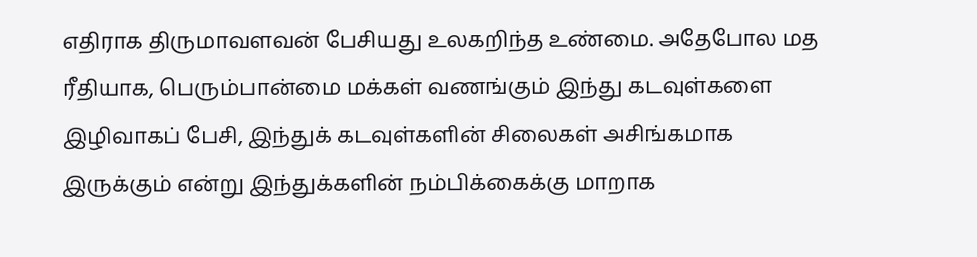எதிராக திருமாவளவன் பேசியது உலகறிந்த உண்மை. அதேபோல மத ரீதியாக, பெரும்பான்மை மக்கள் வணங்கும் இந்து கடவுள்களை இழிவாகப் பேசி, இந்துக் கடவுள்களின் சிலைகள் அசிங்கமாக இருக்கும் என்று இந்துக்களின் நம்பிக்கைக்கு மாறாக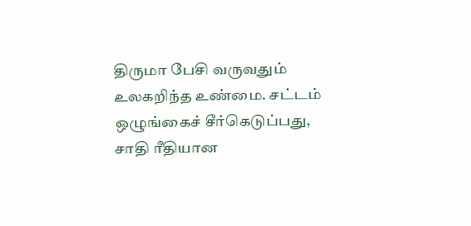திருமா பேசி வருவதும் உலகறிந்த உண்மை. சட்டம் ஒழுங்கைச் சீர்கெடுப்பது, சாதி ரீதியான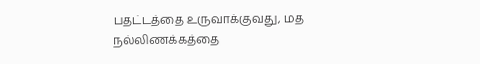பதட்டத்தை உருவாக்குவது, மத நல்லிணக்கத்தை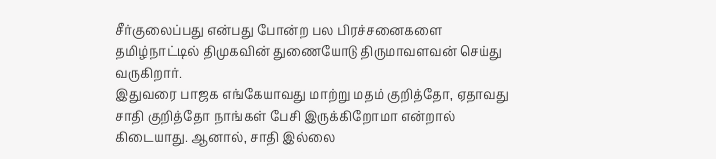சீர்குலைப்பது என்பது போன்ற பல பிரச்சனைகளை தமிழ்நாட்டில் திமுகவின் துணையோடு திருமாவளவன் செய்து வருகிறார்.
இதுவரை பாஜக எங்கேயாவது மாற்று மதம் குறித்தோ, ஏதாவது சாதி குறித்தோ நாங்கள் பேசி இருக்கிறோமா என்றால் கிடையாது. ஆனால், சாதி இல்லை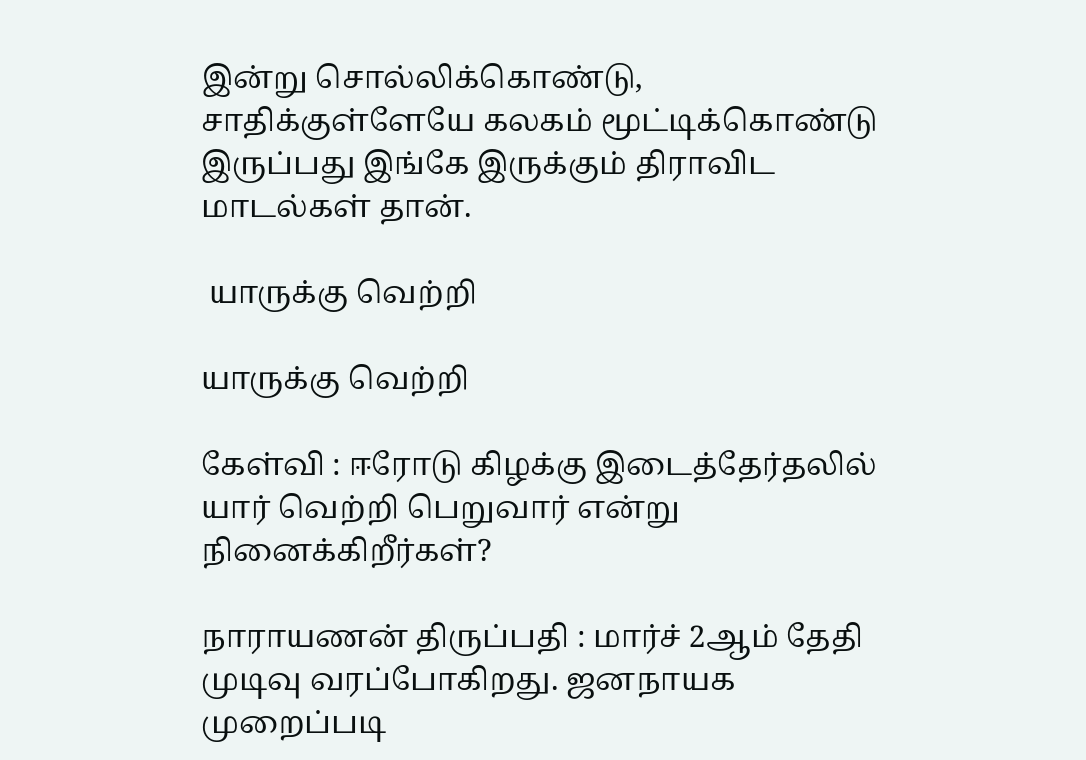இன்று சொல்லிக்கொண்டு, சாதிக்குள்ளேயே கலகம் மூட்டிக்கொண்டு இருப்பது இங்கே இருக்கும் திராவிட மாடல்கள் தான்.

 யாருக்கு வெற்றி

யாருக்கு வெற்றி

கேள்வி : ஈரோடு கிழக்கு இடைத்தேர்தலில் யார் வெற்றி பெறுவார் என்று நினைக்கிறீர்கள்?

நாராயணன் திருப்பதி : மார்ச் 2ஆம் தேதி முடிவு வரப்போகிறது. ஜனநாயக முறைப்படி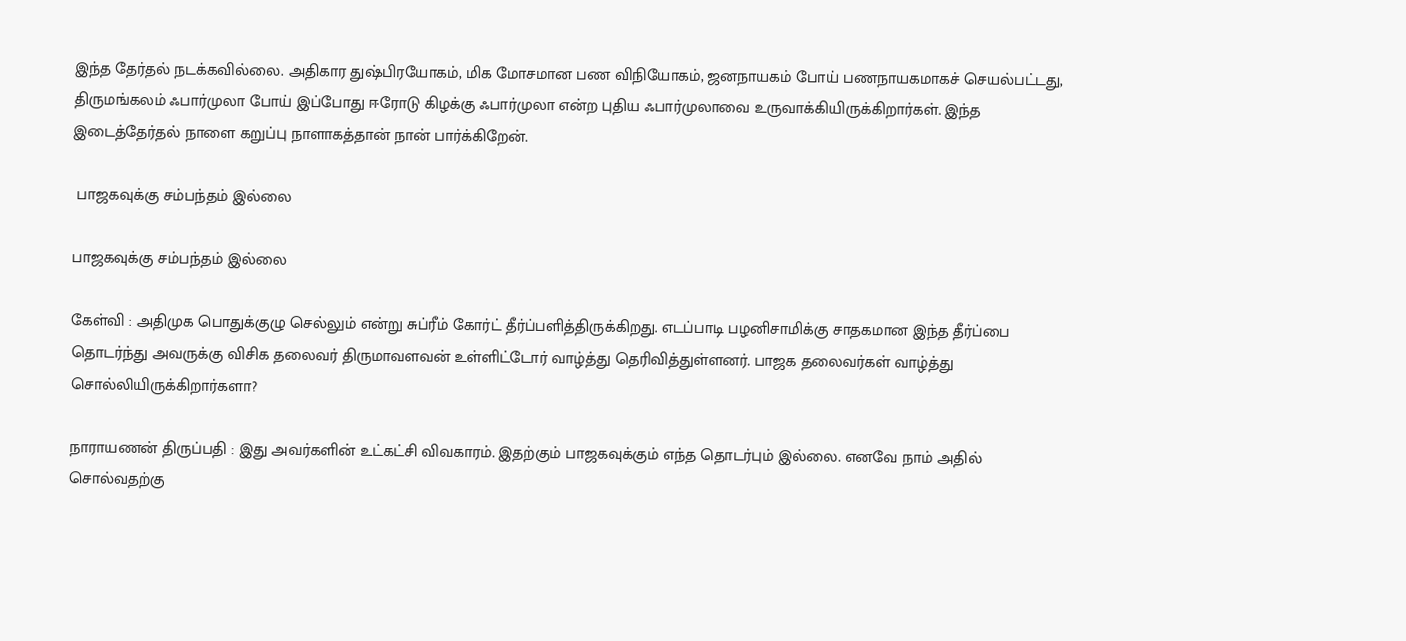இந்த தேர்தல் நடக்கவில்லை. அதிகார துஷ்பிரயோகம், மிக மோசமான பண விநியோகம், ஜனநாயகம் போய் பணநாயகமாகச் செயல்பட்டது, திருமங்கலம் ஃபார்முலா போய் இப்போது ஈரோடு கிழக்கு ஃபார்முலா என்ற புதிய ஃபார்முலாவை உருவாக்கியிருக்கிறார்கள். இந்த இடைத்தேர்தல் நாளை கறுப்பு நாளாகத்தான் நான் பார்க்கிறேன்.

 பாஜகவுக்கு சம்பந்தம் இல்லை

பாஜகவுக்கு சம்பந்தம் இல்லை

கேள்வி : அதிமுக பொதுக்குழு செல்லும் என்று சுப்ரீம் கோர்ட் தீர்ப்பளித்திருக்கிறது. எடப்பாடி பழனிசாமிக்கு சாதகமான இந்த தீர்ப்பை தொடர்ந்து அவருக்கு விசிக தலைவர் திருமாவளவன் உள்ளிட்டோர் வாழ்த்து தெரிவித்துள்ளனர். பாஜக தலைவர்கள் வாழ்த்து சொல்லியிருக்கிறார்களா?

நாராயணன் திருப்பதி : இது அவர்களின் உட்கட்சி விவகாரம். இதற்கும் பாஜகவுக்கும் எந்த தொடர்பும் இல்லை. எனவே நாம் அதில் சொல்வதற்கு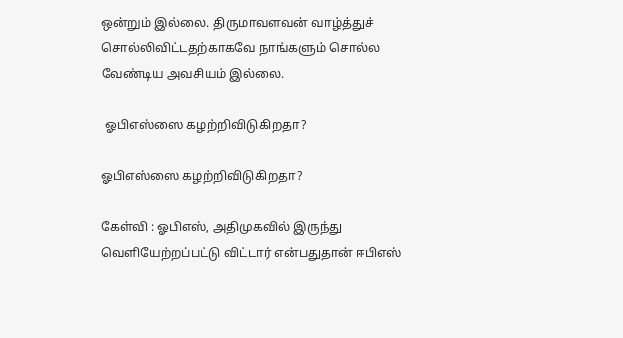ஒன்றும் இல்லை. திருமாவளவன் வாழ்த்துச் சொல்லிவிட்டதற்காகவே நாங்களும் சொல்ல வேண்டிய அவசியம் இல்லை.

 ஓபிஎஸ்ஸை கழற்றிவிடுகிறதா?

ஓபிஎஸ்ஸை கழற்றிவிடுகிறதா?

கேள்வி : ஓபிஎஸ், அதிமுகவில் இருந்து வெளியேற்றப்பட்டு விட்டார் என்பதுதான் ஈபிஎஸ்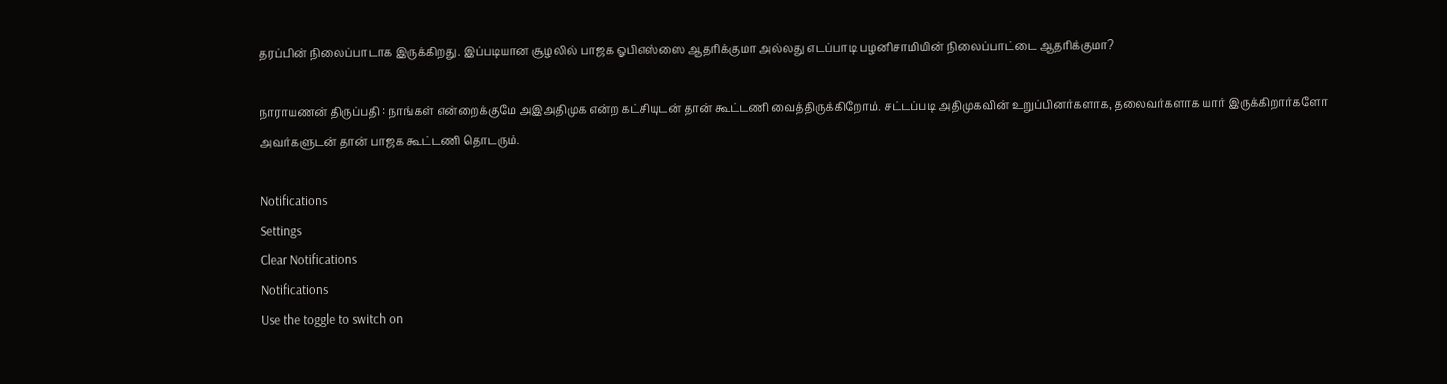தரப்பின் நிலைப்பாடாக இருக்கிறது. இப்படியான சூழலில் பாஜக ஓபிஎஸ்ஸை ஆதரிக்குமா அல்லது எடப்பாடி பழனிசாமியின் நிலைப்பாட்டை ஆதரிக்குமா?

நாராயணன் திருப்பதி : நாங்கள் என்றைக்குமே அஇஅதிமுக என்ற கட்சியுடன் தான் கூட்டணி வைத்திருக்கிறோம். சட்டப்படி அதிமுகவின் உறுப்பினர்களாக, தலைவர்களாக யார் இருக்கிறார்களோ அவர்களுடன் தான் பாஜக கூட்டணி தொடரும்.

Notifications
Settings
Clear Notifications
Notifications
Use the toggle to switch on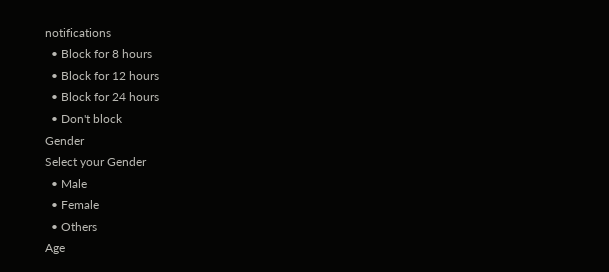notifications
  • Block for 8 hours
  • Block for 12 hours
  • Block for 24 hours
  • Don't block
Gender
Select your Gender
  • Male
  • Female
  • Others
Age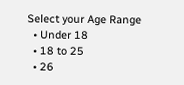Select your Age Range
  • Under 18
  • 18 to 25
  • 26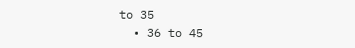to 35
  • 36 to 45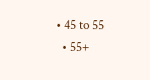• 45 to 55
  • 55+